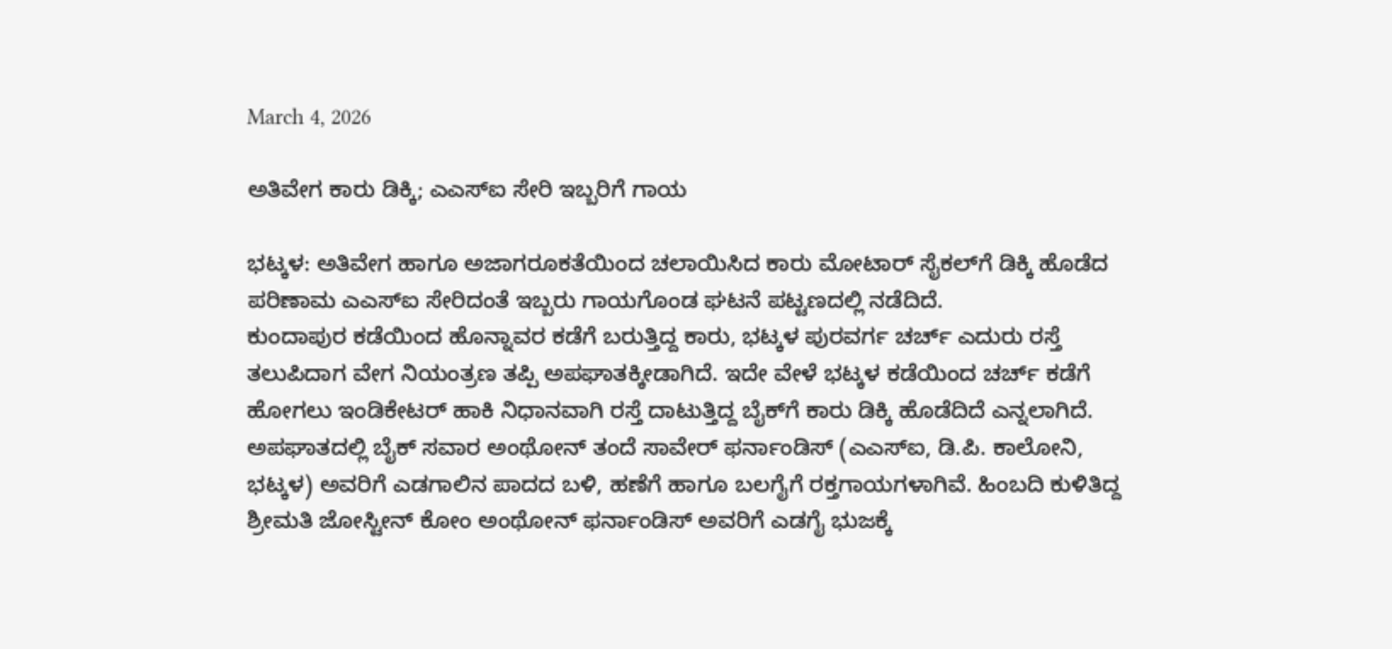March 4, 2026

ಅತಿವೇಗ ಕಾರು ಡಿಕ್ಕಿ; ಎಎಸ್‌ಐ ಸೇರಿ ಇಬ್ಬರಿಗೆ ಗಾಯ

ಭಟ್ಕಳ: ಅತಿವೇಗ ಹಾಗೂ ಅಜಾಗರೂಕತೆಯಿಂದ ಚಲಾಯಿಸಿದ ಕಾರು ಮೋಟಾರ್ ಸೈಕಲ್‌ಗೆ ಡಿಕ್ಕಿ ಹೊಡೆದ ಪರಿಣಾಮ ಎಎಸ್‌ಐ ಸೇರಿದಂತೆ ಇಬ್ಬರು ಗಾಯಗೊಂಡ ಘಟನೆ ಪಟ್ಟಣದಲ್ಲಿ ನಡೆದಿದೆ.
ಕುಂದಾಪುರ ಕಡೆಯಿಂದ ಹೊನ್ನಾವರ ಕಡೆಗೆ ಬರುತ್ತಿದ್ದ ಕಾರು, ಭಟ್ಕಳ ಪುರವರ್ಗ ಚರ್ಚ್ ಎದುರು ರಸ್ತೆ ತಲುಪಿದಾಗ ವೇಗ ನಿಯಂತ್ರಣ ತಪ್ಪಿ ಅಪಘಾತಕ್ಕೀಡಾಗಿದೆ. ಇದೇ ವೇಳೆ ಭಟ್ಕಳ ಕಡೆಯಿಂದ ಚರ್ಚ್ ಕಡೆಗೆ ಹೋಗಲು ಇಂಡಿಕೇಟರ್ ಹಾಕಿ ನಿಧಾನವಾಗಿ ರಸ್ತೆ ದಾಟುತ್ತಿದ್ದ ಬೈಕ್‌ಗೆ ಕಾರು ಡಿಕ್ಕಿ ಹೊಡೆದಿದೆ ಎನ್ನಲಾಗಿದೆ.
ಅಪಘಾತದಲ್ಲಿ ಬೈಕ್ ಸವಾರ ಅಂಥೋನ್ ತಂದೆ ಸಾವೇರ್ ಫರ್ನಾಂಡಿಸ್ (ಎಎಸ್‌ಐ, ಡಿ.ಪಿ. ಕಾಲೋನಿ, ಭಟ್ಕಳ) ಅವರಿಗೆ ಎಡಗಾಲಿನ ಪಾದದ ಬಳಿ, ಹಣೆಗೆ ಹಾಗೂ ಬಲಗೈಗೆ ರಕ್ತಗಾಯಗಳಾಗಿವೆ. ಹಿಂಬದಿ ಕುಳಿತಿದ್ದ ಶ್ರೀಮತಿ ಜೋಸ್ಟೀನ್ ಕೋಂ ಅಂಥೋನ್ ಫರ್ನಾಂಡಿಸ್ ಅವರಿಗೆ ಎಡಗೈ ಭುಜಕ್ಕೆ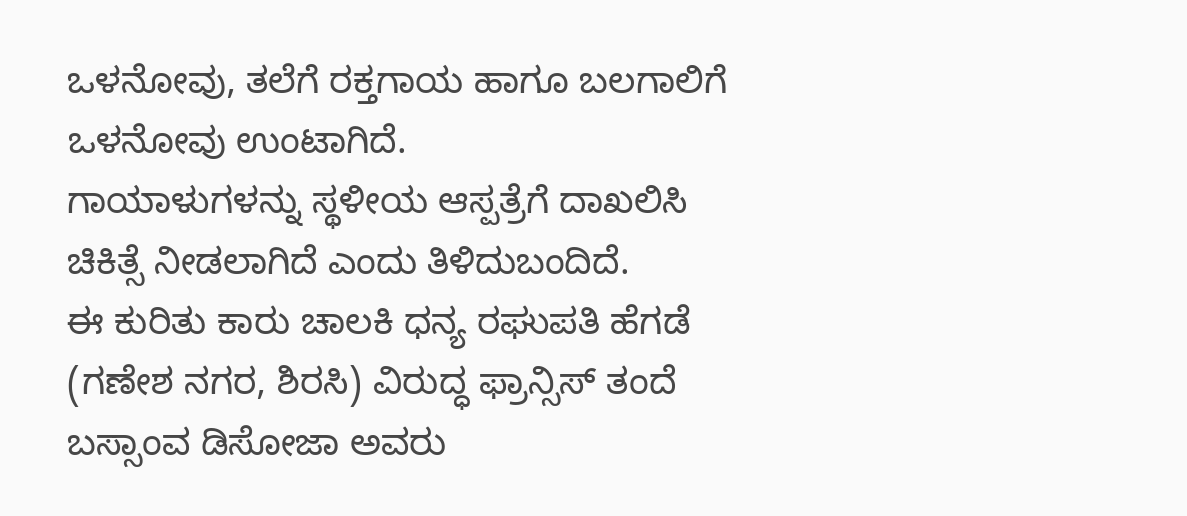ಒಳನೋವು, ತಲೆಗೆ ರಕ್ತಗಾಯ ಹಾಗೂ ಬಲಗಾಲಿಗೆ ಒಳನೋವು ಉಂಟಾಗಿದೆ.
ಗಾಯಾಳುಗಳನ್ನು ಸ್ಥಳೀಯ ಆಸ್ಪತ್ರೆಗೆ ದಾಖಲಿಸಿ ಚಿಕಿತ್ಸೆ ನೀಡಲಾಗಿದೆ ಎಂದು ತಿಳಿದುಬಂದಿದೆ.
ಈ ಕುರಿತು ಕಾರು ಚಾಲಕಿ ಧನ್ಯ ರಘುಪತಿ ಹೆಗಡೆ (ಗಣೇಶ ನಗರ, ಶಿರಸಿ) ವಿರುದ್ಧ ಫ್ರಾನ್ಸಿಸ್ ತಂದೆ ಬಸ್ಸಾಂವ ಡಿಸೋಜಾ ಅವರು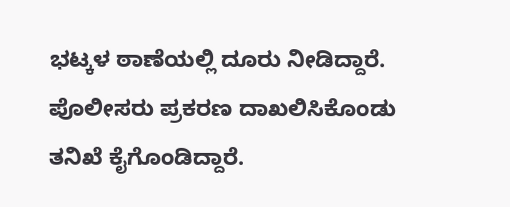ಭಟ್ಕಳ ಠಾಣೆಯಲ್ಲಿ ದೂರು ನೀಡಿದ್ದಾರೆ.
ಪೊಲೀಸರು ಪ್ರಕರಣ ದಾಖಲಿಸಿಕೊಂಡು ತನಿಖೆ ಕೈಗೊಂಡಿದ್ದಾರೆ.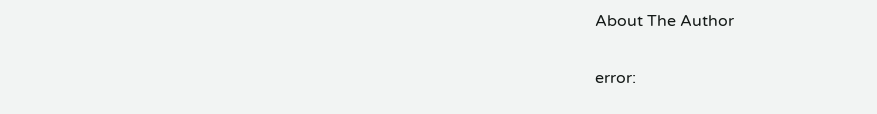About The Author

error: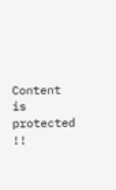Content is protected !!